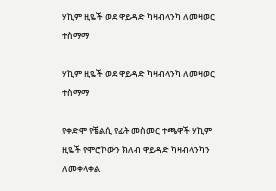ሃኪም ዚዬች ወደ ዋይዳድ ካዛብላንካ ለመዛወር ተስማማ

ሃኪም ዚዬች ወደ ዋይዳድ ካዛብላንካ ለመዛወር ተስማማ

የቀድሞ የቼልሲ የፊት መስመር ተጫዋች ሃኪም ዚዬች የሞሮኮውን ክለብ ዋይዳድ ካዛብላንካን ለመቀላቀል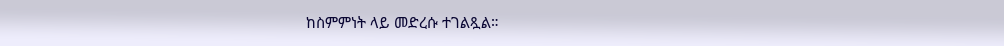ከስምምነት ላይ መድረሱ ተገልጿል።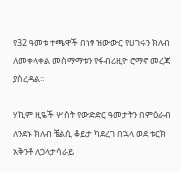የ32 ዓመቱ ተጫዋች በነፃ ዝውውር የሀገሩን ክለብ ለመቀላቀል መስማማቱን የፋብሪዚዮ ሮማኖ መረጃ ያስረዳል።

ሃኪም ዚዬች ሦስት የውድድር ዓመታትን በምዕራብ ለንደኑ ክለብ ቼልሲ ቆይታ ካደረገ በኋላ ወደ ቱርክ አቅንቶ ለጋላታሳራይ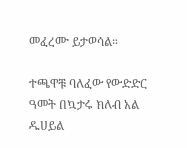መፈረሙ ይታወሳል።

ተጫዋቹ ባለፈው የውድድር ዓመት በኳታሩ ክለብ አል ዱሀይል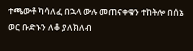ተጫውቶ ካሳለፈ በኋላ ውሉ መጠናቀቁን ተከትሎ በሰኔ ወር ቡድኑን ለቆ ያለክለብ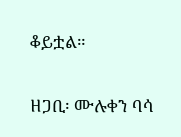ቆይቷል።

ዘጋቢ፡ ሙሉቀን ባሳ